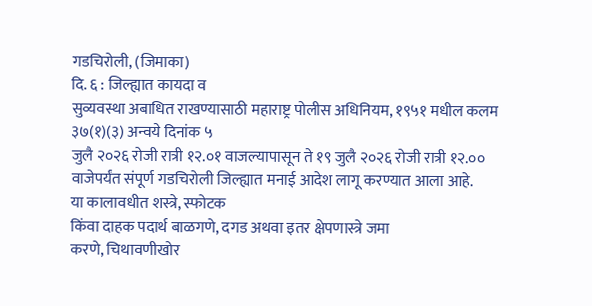गडचिरोली, (जिमाका)
दि. ६ : जिल्ह्यात कायदा व
सुव्यवस्था अबाधित राखण्यासाठी महाराष्ट्र पोलीस अधिनियम, १९५१ मधील कलम ३७(१)(३) अन्वये दिनांक ५
जुलै २०२६ रोजी रात्री १२.०१ वाजल्यापासून ते १९ जुलै २०२६ रोजी रात्री १२.००
वाजेपर्यंत संपूर्ण गडचिरोली जिल्ह्यात मनाई आदेश लागू करण्यात आला आहे.
या कालावधीत शस्त्रे, स्फोटक
किंवा दाहक पदार्थ बाळगणे, दगड अथवा इतर क्षेपणास्त्रे जमा
करणे, चिथावणीखोर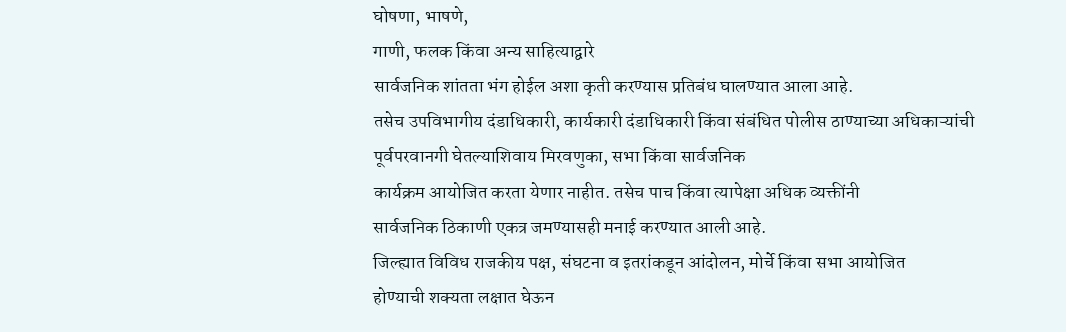घोषणा, भाषणे,
गाणी, फलक किंवा अन्य साहित्याद्वारे
सार्वजनिक शांतता भंग होईल अशा कृती करण्यास प्रतिबंध घालण्यात आला आहे.
तसेच उपविभागीय दंडाधिकारी, कार्यकारी दंडाधिकारी किंवा संबंधित पोलीस ठाण्याच्या अधिकाऱ्यांची
पूर्वपरवानगी घेतल्याशिवाय मिरवणुका, सभा किंवा सार्वजनिक
कार्यक्रम आयोजित करता येणार नाहीत. तसेच पाच किंवा त्यापेक्षा अधिक व्यक्तींनी
सार्वजनिक ठिकाणी एकत्र जमण्यासही मनाई करण्यात आली आहे.
जिल्ह्यात विविध राजकीय पक्ष, संघटना व इतरांकडून आंदोलन, मोर्चे किंवा सभा आयोजित
होण्याची शक्यता लक्षात घेऊन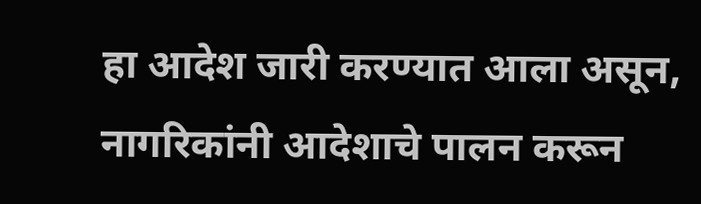हा आदेश जारी करण्यात आला असून, नागरिकांनी आदेशाचे पालन करून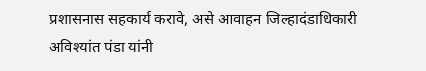प्रशासनास सहकार्य करावे, असे आवाहन जिल्हादंडाधिकारी अविश्यांत पंडा यांनी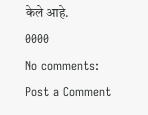केले आहे.
0000
No comments:
Post a Comment